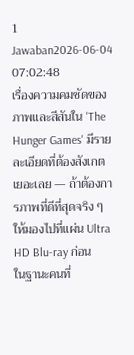1 Jawaban2026-06-04 07:02:48
เรื่องความคมชัดของภาพและสีสันใน 'The Hunger Games' มีรายละเอียดที่ต้องสังเกตเยอะเลย — ถ้าต้องการภาพที่ดีที่สุดจริง ๆ ให้มองไปที่แผ่น Ultra HD Blu-ray ก่อน
ในฐานะคนที่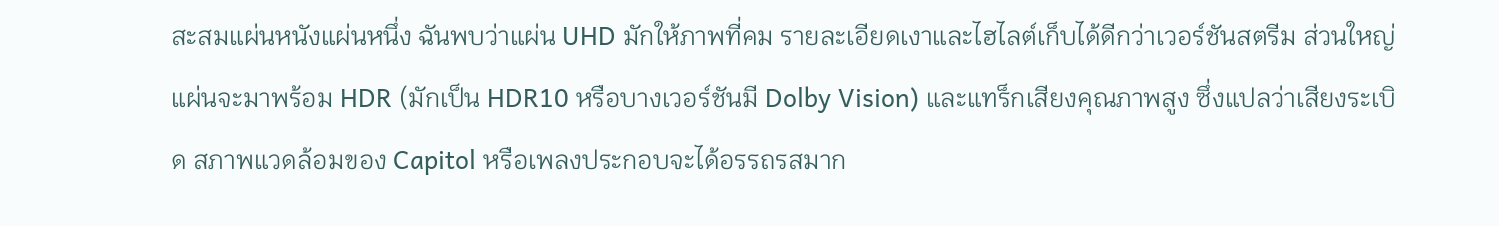สะสมแผ่นหนังแผ่นหนึ่ง ฉันพบว่าแผ่น UHD มักให้ภาพที่คม รายละเอียดเงาและไฮไลต์เก็บได้ดีกว่าเวอร์ชันสตรีม ส่วนใหญ่แผ่นจะมาพร้อม HDR (มักเป็น HDR10 หรือบางเวอร์ชันมี Dolby Vision) และแทร็กเสียงคุณภาพสูง ซึ่งแปลว่าเสียงระเบิด สภาพแวดล้อมของ Capitol หรือเพลงประกอบจะได้อรรถรสมาก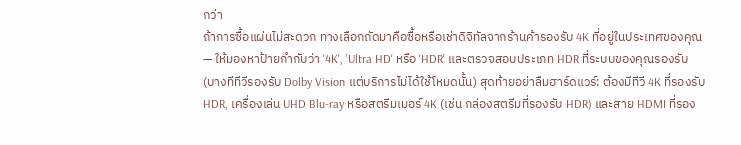กว่า
ถ้าการซื้อแผ่นไม่สะดวก ทางเลือกถัดมาคือซื้อหรือเช่าดิจิทัลจากร้านค้ารองรับ 4K ที่อยู่ในประเทศของคุณ — ให้มองหาป้ายกำกับว่า '4K', 'Ultra HD' หรือ 'HDR' และตรวจสอบประเภท HDR ที่ระบบของคุณรองรับ (บางทีทีวีรองรับ Dolby Vision แต่บริการไม่ได้ใช้โหมดนั้น) สุดท้ายอย่าลืมฮาร์ดแวร์: ต้องมีทีวี 4K ที่รองรับ HDR, เครื่องเล่น UHD Blu-ray หรือสตรีมเมอร์ 4K (เช่น กล่องสตรีมที่รองรับ HDR) และสาย HDMI ที่รอง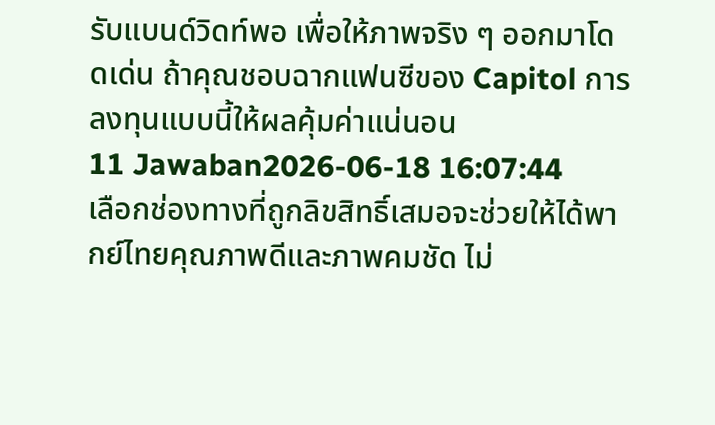รับแบนด์วิดท์พอ เพื่อให้ภาพจริง ๆ ออกมาโดดเด่น ถ้าคุณชอบฉากแฟนซีของ Capitol การลงทุนแบบนี้ให้ผลคุ้มค่าแน่นอน
11 Jawaban2026-06-18 16:07:44
เลือกช่องทางที่ถูกลิขสิทธิ์เสมอจะช่วยให้ได้พากย์ไทยคุณภาพดีและภาพคมชัด ไม่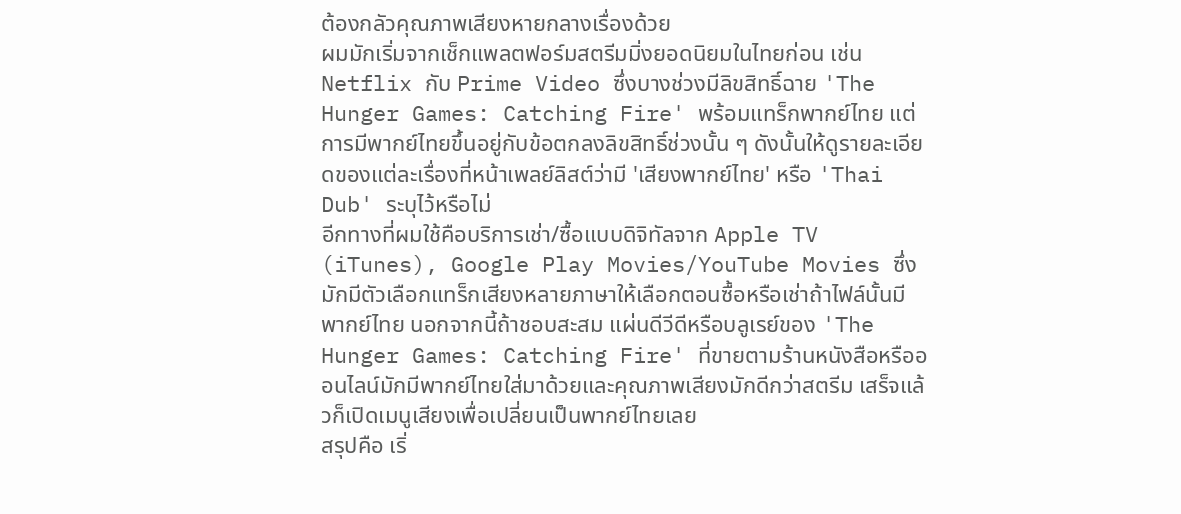ต้องกลัวคุณภาพเสียงหายกลางเรื่องด้วย
ผมมักเริ่มจากเช็กแพลตฟอร์มสตรีมมิ่งยอดนิยมในไทยก่อน เช่น Netflix กับ Prime Video ซึ่งบางช่วงมีลิขสิทธิ์ฉาย 'The Hunger Games: Catching Fire' พร้อมแทร็กพากย์ไทย แต่การมีพากย์ไทยขึ้นอยู่กับข้อตกลงลิขสิทธิ์ช่วงนั้น ๆ ดังนั้นให้ดูรายละเอียดของแต่ละเรื่องที่หน้าเพลย์ลิสต์ว่ามี 'เสียงพากย์ไทย' หรือ 'Thai Dub' ระบุไว้หรือไม่
อีกทางที่ผมใช้คือบริการเช่า/ซื้อแบบดิจิทัลจาก Apple TV (iTunes), Google Play Movies/YouTube Movies ซึ่งมักมีตัวเลือกแทร็กเสียงหลายภาษาให้เลือกตอนซื้อหรือเช่าถ้าไฟล์นั้นมีพากย์ไทย นอกจากนี้ถ้าชอบสะสม แผ่นดีวีดีหรือบลูเรย์ของ 'The Hunger Games: Catching Fire' ที่ขายตามร้านหนังสือหรือออนไลน์มักมีพากย์ไทยใส่มาด้วยและคุณภาพเสียงมักดีกว่าสตรีม เสร็จแล้วก็เปิดเมนูเสียงเพื่อเปลี่ยนเป็นพากย์ไทยเลย
สรุปคือ เริ่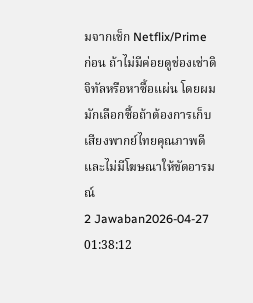มจากเช็ก Netflix/Prime ก่อน ถ้าไม่มีค่อยดูช่องเช่าดิจิทัลหรือหาซื้อแผ่น โดยผมมักเลือกซื้อถ้าต้องการเก็บเสียงพากย์ไทยคุณภาพดีและไม่มีโฆษณาให้ขัดอารมณ์
2 Jawaban2026-04-27 01:38:12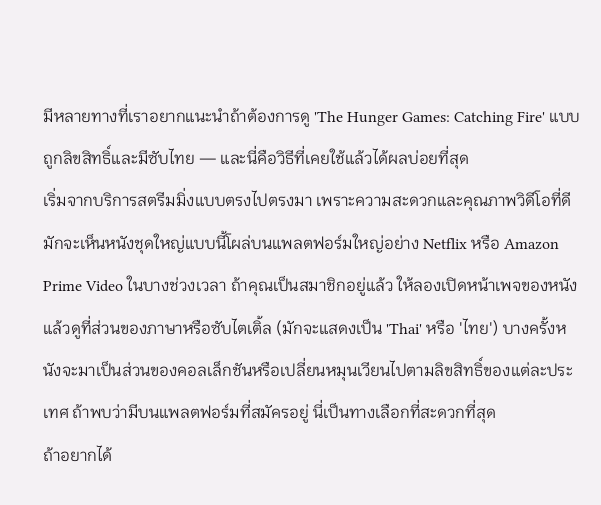มีหลายทางที่เราอยากแนะนำถ้าต้องการดู 'The Hunger Games: Catching Fire' แบบถูกลิขสิทธิ์และมีซับไทย — และนี่คือวิธีที่เคยใช้แล้วได้ผลบ่อยที่สุด
เริ่มจากบริการสตรีมมิ่งแบบตรงไปตรงมา เพราะความสะดวกและคุณภาพวิดีโอที่ดี มักจะเห็นหนังชุดใหญ่แบบนี้โผล่บนแพลตฟอร์มใหญ่อย่าง Netflix หรือ Amazon Prime Video ในบางช่วงเวลา ถ้าคุณเป็นสมาชิกอยู่แล้ว ให้ลองเปิดหน้าเพจของหนังแล้วดูที่ส่วนของภาษาหรือซับไตเติ้ล (มักจะแสดงเป็น 'Thai' หรือ 'ไทย') บางครั้งหนังจะมาเป็นส่วนของคอลเล็กชันหรือเปลี่ยนหมุนเวียนไปตามลิขสิทธิ์ของแต่ละประเทศ ถ้าพบว่ามีบนแพลตฟอร์มที่สมัครอยู่ นี่เป็นทางเลือกที่สะดวกที่สุด
ถ้าอยากได้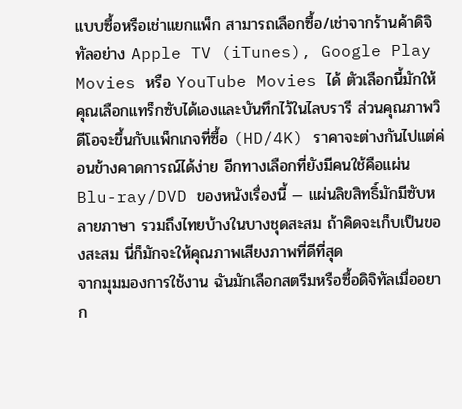แบบซื้อหรือเช่าแยกแพ็ก สามารถเลือกซื้อ/เช่าจากร้านค้าดิจิทัลอย่าง Apple TV (iTunes), Google Play Movies หรือ YouTube Movies ได้ ตัวเลือกนี้มักให้คุณเลือกแทร็กซับได้เองและบันทึกไว้ในไลบรารี ส่วนคุณภาพวิดีโอจะขึ้นกับแพ็กเกจที่ซื้อ (HD/4K) ราคาจะต่างกันไปแต่ค่อนข้างคาดการณ์ได้ง่าย อีกทางเลือกที่ยังมีคนใช้คือแผ่น Blu-ray/DVD ของหนังเรื่องนี้ — แผ่นลิขสิทธิ์มักมีซับหลายภาษา รวมถึงไทยบ้างในบางชุดสะสม ถ้าคิดจะเก็บเป็นของสะสม นี่ก็มักจะให้คุณภาพเสียงภาพที่ดีที่สุด
จากมุมมองการใช้งาน ฉันมักเลือกสตรีมหรือซื้อดิจิทัลเมื่ออยาก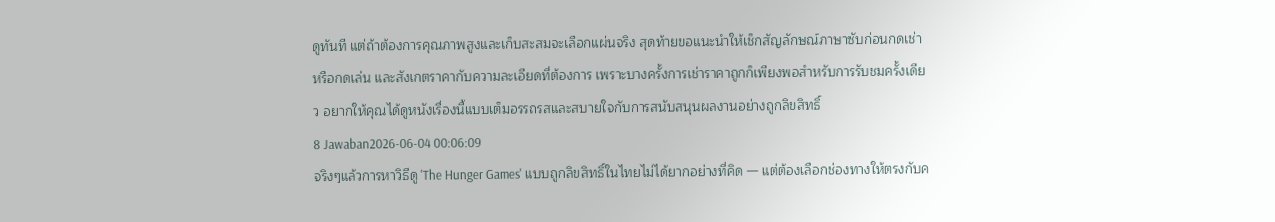ดูทันที แต่ถ้าต้องการคุณภาพสูงและเก็บสะสมจะเลือกแผ่นจริง สุดท้ายขอแนะนำให้เช็กสัญลักษณ์ภาษาซับก่อนกดเช่าหรือกดเล่น และสังเกตราคากับความละเอียดที่ต้องการ เพราะบางครั้งการเช่าราคาถูกก็เพียงพอสำหรับการรับชมครั้งเดียว อยากให้คุณได้ดูหนังเรื่องนี้แบบเต็มอรรถรสและสบายใจกับการสนับสนุนผลงานอย่างถูกลิขสิทธิ์
8 Jawaban2026-06-04 00:06:09
จริงๆแล้วการหาวิธีดู 'The Hunger Games' แบบถูกลิขสิทธิ์ในไทยไม่ได้ยากอย่างที่คิด — แต่ต้องเลือกช่องทางให้ตรงกับค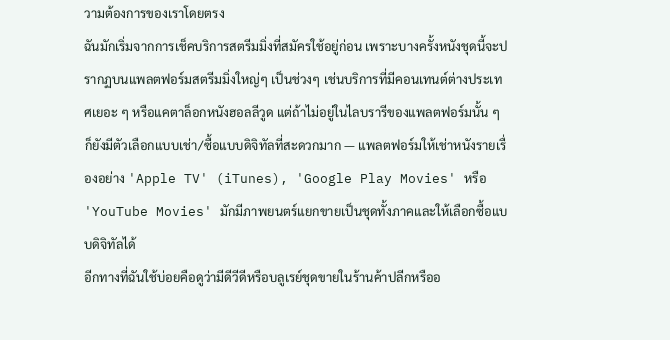วามต้องการของเราโดยตรง
ฉันมักเริ่มจากการเช็คบริการสตรีมมิ่งที่สมัครใช้อยู่ก่อน เพราะบางครั้งหนังชุดนี้จะปรากฏบนแพลตฟอร์มสตรีมมิ่งใหญ่ๆ เป็นช่วงๆ เช่นบริการที่มีคอนเทนต์ต่างประเทศเยอะ ๆ หรือแคตาล็อกหนังฮอลลีวูด แต่ถ้าไม่อยู่ในไลบรารีของแพลตฟอร์มนั้น ๆ ก็ยังมีตัวเลือกแบบเช่า/ซื้อแบบดิจิทัลที่สะดวกมาก — แพลตฟอร์มให้เช่าหนังรายเรื่องอย่าง 'Apple TV' (iTunes), 'Google Play Movies' หรือ 'YouTube Movies' มักมีภาพยนตร์แยกขายเป็นชุดทั้งภาคและให้เลือกซื้อแบบดิจิทัลได้
อีกทางที่ฉันใช้บ่อยคือดูว่ามีดีวีดีหรือบลูเรย์ชุดขายในร้านค้าปลีกหรืออ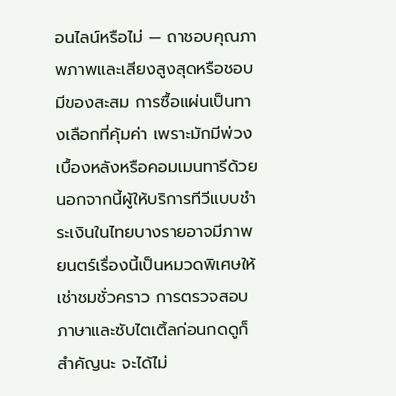อนไลน์หรือไม่ — ถาชอบคุณภาพภาพและเสียงสูงสุดหรือชอบมีของสะสม การซื้อแผ่นเป็นทางเลือกที่คุ้มค่า เพราะมักมีพ่วงเบื้องหลังหรือคอมเมนทารีด้วย นอกจากนี้ผู้ให้บริการทีวีแบบชำระเงินในไทยบางรายอาจมีภาพยนตร์เรื่องนี้เป็นหมวดพิเศษให้เช่าชมชั่วคราว การตรวจสอบภาษาและซับไตเติ้ลก่อนกดดูก็สำคัญนะ จะได้ไม่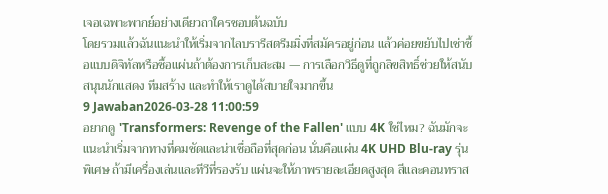เจอเฉพาะพากย์อย่างเดียวถาใครชอบต้นฉบับ
โดยรวมแล้วฉันแนะนำให้เริ่มจากไลบรารีสตรีมมิ่งที่สมัครอยู่ก่อน แล้วค่อยขยับไปเช่าซื้อแบบดิจิทัลหรือซื้อแผ่นถ้าต้องการเก็บสะสม — การเลือกวิธีดูที่ถูกลิขสิทธิ์ช่วยให้สนับสนุนนักแสดง ทีมสร้าง และทำให้เราดูได้สบายใจมากขึ้น
9 Jawaban2026-03-28 11:00:59
อยากดู 'Transformers: Revenge of the Fallen' แบบ 4K ใช่ไหม? ฉันมักจะแนะนำเริ่มจากทางที่คมชัดและน่าเชื่อถือที่สุดก่อน นั่นคือแผ่น 4K UHD Blu-ray รุ่นพิเศษ ถ้ามีเครื่องเล่นและทีวีที่รองรับ แผ่นจะให้ภาพรายละเอียดสูงสุด สีและคอนทราส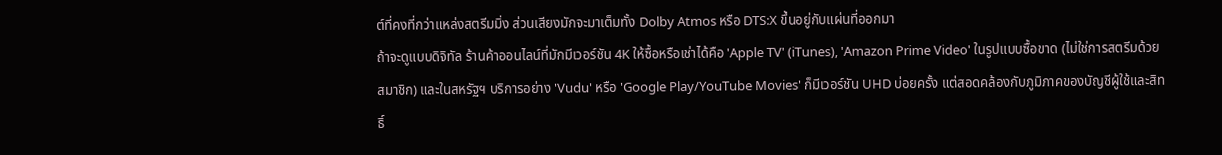ต์ที่คงที่กว่าแหล่งสตรีมมิ่ง ส่วนเสียงมักจะมาเต็มทั้ง Dolby Atmos หรือ DTS:X ขึ้นอยู่กับแผ่นที่ออกมา
ถ้าจะดูแบบดิจิทัล ร้านค้าออนไลน์ที่มักมีเวอร์ชัน 4K ให้ซื้อหรือเช่าได้คือ 'Apple TV' (iTunes), 'Amazon Prime Video' ในรูปแบบซื้อขาด (ไม่ใช่การสตรีมด้วยสมาชิก) และในสหรัฐฯ บริการอย่าง 'Vudu' หรือ 'Google Play/YouTube Movies' ก็มีเวอร์ชัน UHD บ่อยครั้ง แต่สอดคล้องกับภูมิภาคของบัญชีผู้ใช้และสิทธิ์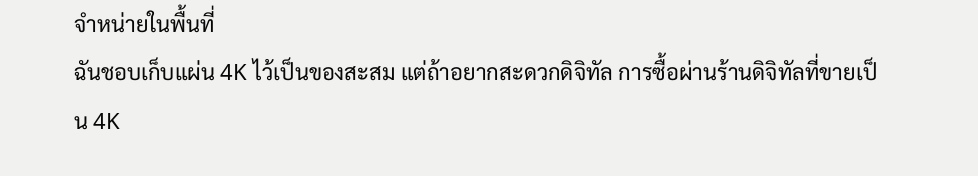จำหน่ายในพื้นที่
ฉันชอบเก็บแผ่น 4K ไว้เป็นของสะสม แต่ถ้าอยากสะดวกดิจิทัล การซื้อผ่านร้านดิจิทัลที่ขายเป็น 4K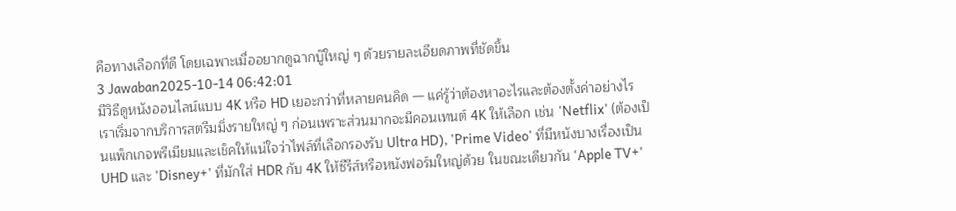คือทางเลือกที่ดี โดยเฉพาะเมื่ออยากดูฉากบู๊ใหญ่ ๆ ด้วยรายละเอียดภาพที่ชัดขึ้น
3 Jawaban2025-10-14 06:42:01
มีวิธีดูหนังออนไลน์แบบ 4K หรือ HD เยอะกว่าที่หลายคนคิด — แค่รู้ว่าต้องหาอะไรและต้องตั้งค่าอย่างไร
เราเริ่มจากบริการสตรีมมิ่งรายใหญ่ ๆ ก่อนเพราะส่วนมากจะมีคอนเทนต์ 4K ให้เลือก เช่น 'Netflix' (ต้องเป็นแพ็กเกจพรีเมียมและเช็คให้แน่ใจว่าไฟล์ที่เลือกรองรับ Ultra HD), 'Prime Video' ที่มีหนังบางเรื่องเป็น UHD และ 'Disney+' ที่มักใส่ HDR กับ 4K ให้ซีรีส์หรือหนังฟอร์มใหญ่ด้วย ในขณะเดียวกัน 'Apple TV+'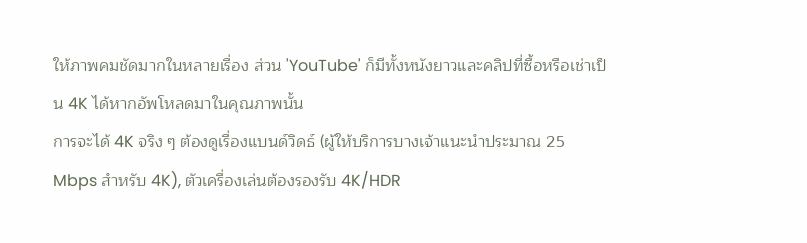ให้ภาพคมชัดมากในหลายเรื่อง ส่วน 'YouTube' ก็มีทั้งหนังยาวและคลิปที่ซื้อหรือเช่าเป็น 4K ได้หากอัพโหลดมาในคุณภาพนั้น
การจะได้ 4K จริง ๆ ต้องดูเรื่องแบนด์วิดธ์ (ผู้ให้บริการบางเจ้าแนะนำประมาณ 25 Mbps สำหรับ 4K), ตัวเครื่องเล่นต้องรองรับ 4K/HDR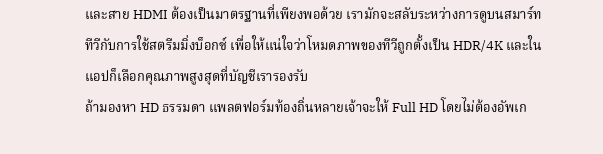และสาย HDMI ต้องเป็นมาตรฐานที่เพียงพอด้วย เรามักจะสลับระหว่างการดูบนสมาร์ททีวีกับการใช้สตรีมมิ่งบ็อกซ์ เพื่อให้แน่ใจว่าโหมดภาพของทีวีถูกตั้งเป็น HDR/4K และในแอปก็เลือกคุณภาพสูงสุดที่บัญชีเรารองรับ
ถ้ามองหา HD ธรรมดา แพลตฟอร์มท้องถิ่นหลายเจ้าจะให้ Full HD โดยไม่ต้องอัพเก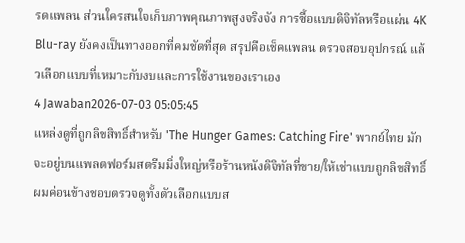รดแพลน ส่วนใครสนใจเก็บภาพคุณภาพสูงจริงจัง การซื้อแบบดิจิทัลหรือแผ่น 4K Blu-ray ยังคงเป็นทางออกที่คมชัดที่สุด สรุปคือเช็คแพลน ตรวจสอบอุปกรณ์ แล้วเลือกแบบที่เหมาะกับงบและการใช้งานของเราเอง
4 Jawaban2026-07-03 05:05:45
แหล่งดูที่ถูกลิขสิทธิ์สำหรับ 'The Hunger Games: Catching Fire' พากย์ไทย มักจะอยู่บนแพลตฟอร์มสตรีมมิ่งใหญ่หรือร้านหนังดิจิทัลที่ขาย/ให้เช่าแบบถูกลิขสิทธิ์
ผมค่อนข้างชอบตรวจดูทั้งตัวเลือกแบบส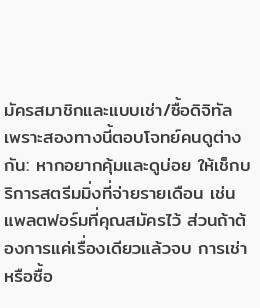มัครสมาชิกและแบบเช่า/ซื้อดิจิทัล เพราะสองทางนี้ตอบโจทย์คนดูต่างกัน: หากอยากคุ้มและดูบ่อย ให้เช็กบริการสตรีมมิ่งที่จ่ายรายเดือน เช่นแพลตฟอร์มที่คุณสมัครไว้ ส่วนถ้าต้องการแค่เรื่องเดียวแล้วจบ การเช่าหรือซื้อ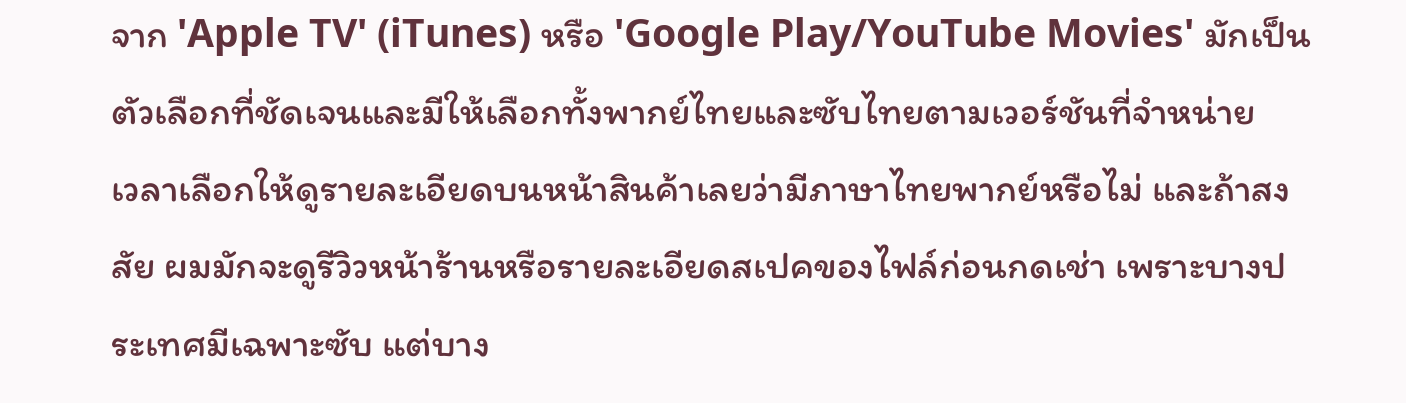จาก 'Apple TV' (iTunes) หรือ 'Google Play/YouTube Movies' มักเป็นตัวเลือกที่ชัดเจนและมีให้เลือกทั้งพากย์ไทยและซับไทยตามเวอร์ชันที่จำหน่าย
เวลาเลือกให้ดูรายละเอียดบนหน้าสินค้าเลยว่ามีภาษาไทยพากย์หรือไม่ และถ้าสงสัย ผมมักจะดูรีวิวหน้าร้านหรือรายละเอียดสเปคของไฟล์ก่อนกดเช่า เพราะบางประเทศมีเฉพาะซับ แต่บาง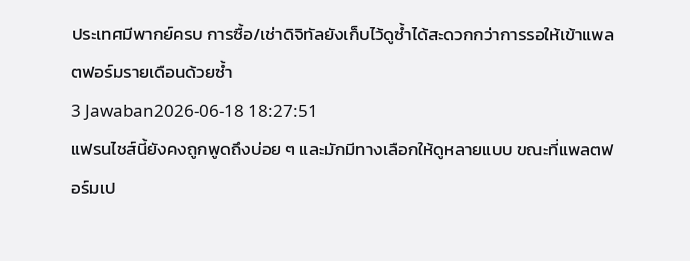ประเทศมีพากย์ครบ การซื้อ/เช่าดิจิทัลยังเก็บไว้ดูซ้ำได้สะดวกกว่าการรอให้เข้าแพลตฟอร์มรายเดือนด้วยซ้ำ
3 Jawaban2026-06-18 18:27:51
แฟรนไชส์นี้ยังคงถูกพูดถึงบ่อย ๆ และมักมีทางเลือกให้ดูหลายแบบ ขณะที่แพลตฟอร์มเป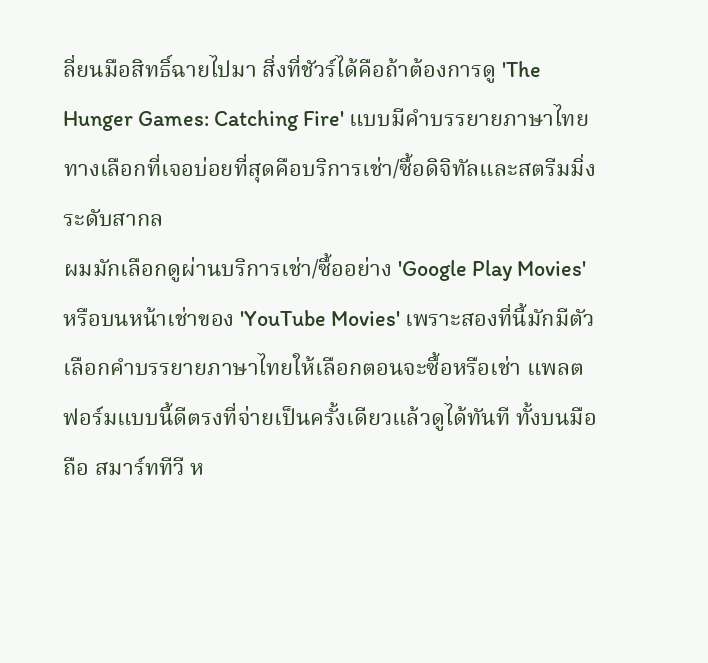ลี่ยนมือสิทธิ์ฉายไปมา สิ่งที่ชัวร์ได้คือถ้าต้องการดู 'The Hunger Games: Catching Fire' แบบมีคำบรรยายภาษาไทย ทางเลือกที่เจอบ่อยที่สุดคือบริการเช่า/ซื้อดิจิทัลและสตรีมมิ่งระดับสากล
ผมมักเลือกดูผ่านบริการเช่า/ซื้ออย่าง 'Google Play Movies' หรือบนหน้าเช่าของ 'YouTube Movies' เพราะสองที่นี้มักมีตัวเลือกคำบรรยายภาษาไทยให้เลือกตอนจะซื้อหรือเช่า แพลตฟอร์มแบบนี้ดีตรงที่จ่ายเป็นครั้งเดียวแล้วดูได้ทันที ทั้งบนมือถือ สมาร์ททีวี ห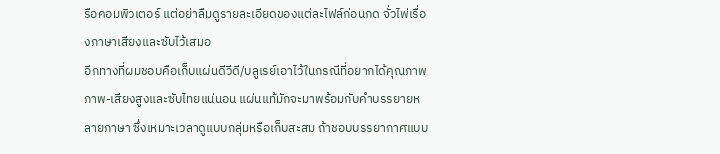รือคอมพิวเตอร์ แต่อย่าลืมดูรายละเอียดของแต่ละไฟล์ก่อนกด จั่วไพ่เรื่องภาษาเสียงและซับไว้เสมอ
อีกทางที่ผมชอบคือเก็บแผ่นดีวีดี/บลูเรย์เอาไว้ในกรณีที่อยากได้คุณภาพภาพ-เสียงสูงและซับไทยแน่นอน แผ่นแท้มักจะมาพร้อมกับคำบรรยายหลายภาษา ซึ่งเหมาะเวลาดูแบบกลุ่มหรือเก็บสะสม ถ้าชอบบรรยากาศแบบ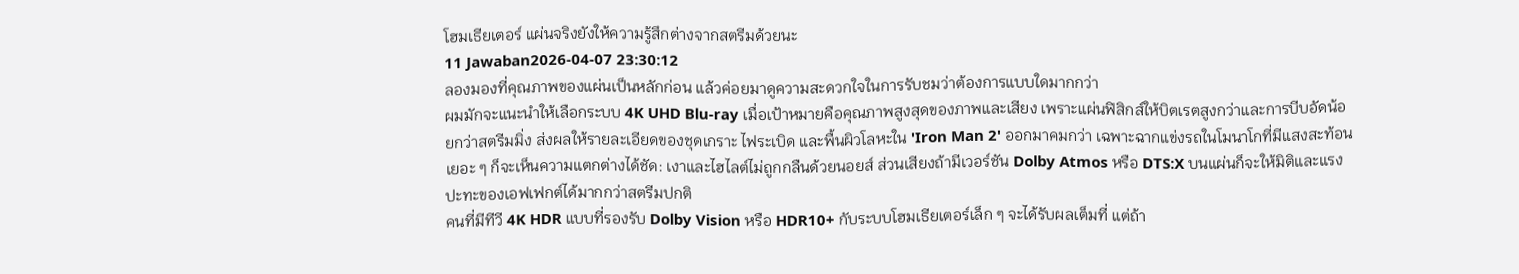โฮมเธียเตอร์ แผ่นจริงยังให้ความรู้สึกต่างจากสตรีมด้วยนะ
11 Jawaban2026-04-07 23:30:12
ลองมองที่คุณภาพของแผ่นเป็นหลักก่อน แล้วค่อยมาดูความสะดวกใจในการรับชมว่าต้องการแบบใดมากกว่า
ผมมักจะแนะนำให้เลือกระบบ 4K UHD Blu-ray เมื่อเป้าหมายคือคุณภาพสูงสุดของภาพและเสียง เพราะแผ่นฟิสิกส์ให้บิตเรตสูงกว่าและการบีบอัดน้อยกว่าสตรีมมิ่ง ส่งผลให้รายละเอียดของชุดเกราะ ไฟระเบิด และพื้นผิวโลหะใน 'Iron Man 2' ออกมาคมกว่า เฉพาะฉากแข่งรถในโมนาโกที่มีแสงสะท้อนเยอะ ๆ ก็จะเห็นความแตกต่างได้ชัด: เงาและไฮไลต์ไม่ถูกกลืนด้วยนอยส์ ส่วนเสียงถ้ามีเวอร์ชัน Dolby Atmos หรือ DTS:X บนแผ่นก็จะให้มิติและแรงปะทะของเอฟเฟกต์ได้มากกว่าสตรีมปกติ
คนที่มีทีวี 4K HDR แบบที่รองรับ Dolby Vision หรือ HDR10+ กับระบบโฮมเธียเตอร์เล็ก ๆ จะได้รับผลเต็มที่ แต่ถ้า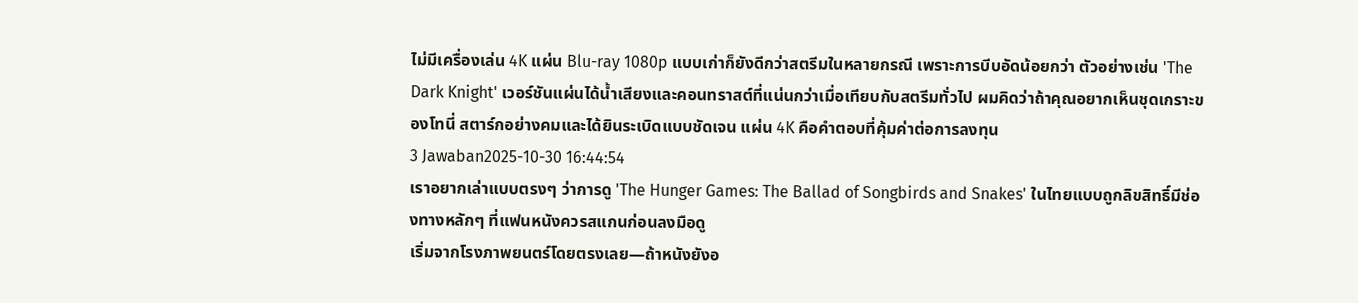ไม่มีเครื่องเล่น 4K แผ่น Blu-ray 1080p แบบเก่าก็ยังดีกว่าสตรีมในหลายกรณี เพราะการบีบอัดน้อยกว่า ตัวอย่างเช่น 'The Dark Knight' เวอร์ชันแผ่นได้น้ำเสียงและคอนทราสต์ที่แน่นกว่าเมื่อเทียบกับสตรีมทั่วไป ผมคิดว่าถ้าคุณอยากเห็นชุดเกราะของโทนี่ สตาร์กอย่างคมและได้ยินระเบิดแบบชัดเจน แผ่น 4K คือคำตอบที่คุ้มค่าต่อการลงทุน
3 Jawaban2025-10-30 16:44:54
เราอยากเล่าแบบตรงๆ ว่าการดู 'The Hunger Games: The Ballad of Songbirds and Snakes' ในไทยแบบถูกลิขสิทธิ์มีช่องทางหลักๆ ที่แฟนหนังควรสแกนก่อนลงมือดู
เริ่มจากโรงภาพยนตร์โดยตรงเลย—ถ้าหนังยังอ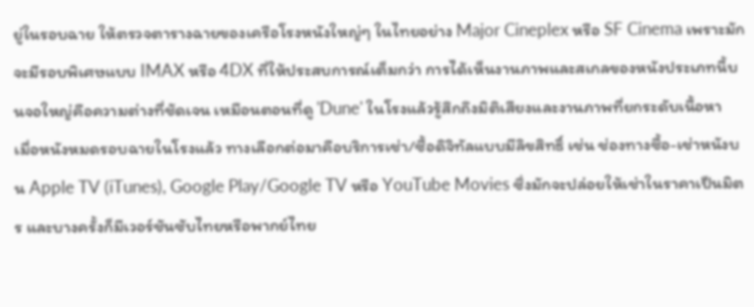ยู่ในรอบฉาย ให้ตรวจตารางฉายของเครือโรงหนังใหญ่ๆ ในไทยอย่าง Major Cineplex หรือ SF Cinema เพราะมักจะมีรอบพิเศษแบบ IMAX หรือ 4DX ที่ให้ประสบการณ์เต็มกว่า การได้เห็นงานภาพและสเกลของหนังประเภทนี้บนจอใหญ่คือความต่างที่ชัดเจน เหมือนตอนที่ดู 'Dune' ในโรงแล้วรู้สึกถึงมิติเสียงและงานภาพที่ยกระดับเนื้อหา
เมื่อหนังหมดรอบฉายในโรงแล้ว ทางเลือกต่อมาคือบริการเช่า/ซื้อดิจิทัลแบบมีลิขสิทธิ์ เช่น ช่องทางซื้อ-เช่าหนังบน Apple TV (iTunes), Google Play/Google TV หรือ YouTube Movies ซึ่งมักจะปล่อยให้เช่าในราคาเป็นมิตร และบางครั้งก็มีเวอร์ชันซับไทยหรือพากย์ไทย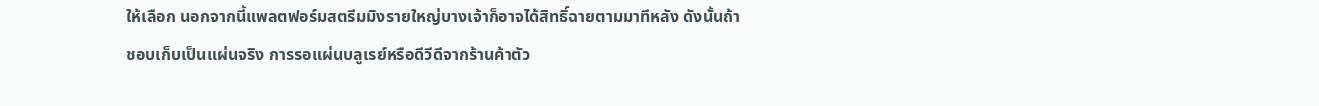ให้เลือก นอกจากนี้แพลตฟอร์มสตรีมมิงรายใหญ่บางเจ้าก็อาจได้สิทธิ์ฉายตามมาทีหลัง ดังนั้นถ้าชอบเก็บเป็นแผ่นจริง การรอแผ่นบลูเรย์หรือดีวีดีจากร้านค้าตัว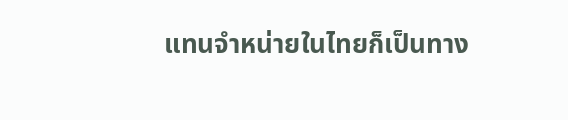แทนจำหน่ายในไทยก็เป็นทาง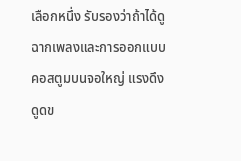เลือกหนึ่ง รับรองว่าถ้าได้ดูฉากเพลงและการออกแบบคอสตูมบนจอใหญ่ แรงดึงดูดข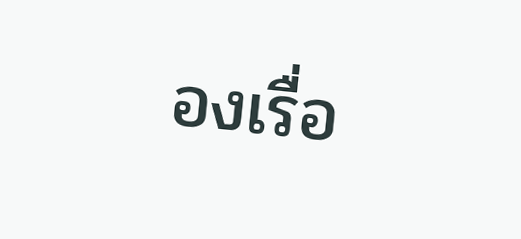องเรื่อ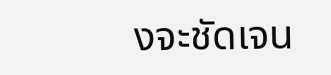งจะชัดเจน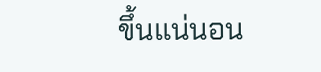ขึ้นแน่นอน